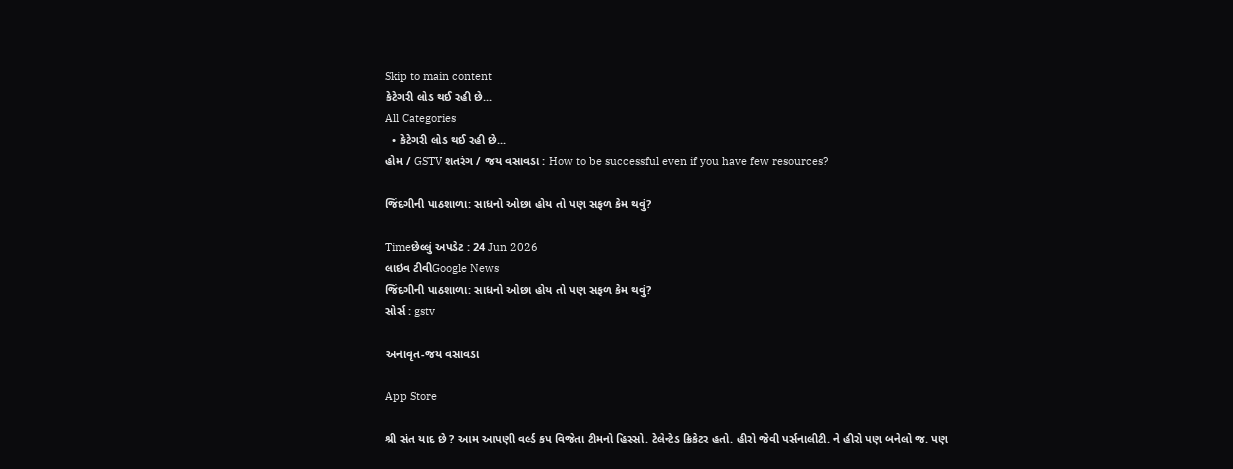Skip to main content
કેટેગરી લોડ થઈ રહી છે...
All Categories
  • કેટેગરી લોડ થઈ રહી છે...
હોમ / GSTV શતરંગ / જય વસાવડા : How to be successful even if you have few resources?

જિંદગીની પાઠશાળા: સાધનો ઓછા હોય તો પણ સફળ કેમ થવું?

Timeછેલ્લું અપડેટ : 24 Jun 2026
લાઇવ ટીવીGoogle News
જિંદગીની પાઠશાળા: સાધનો ઓછા હોય તો પણ સફળ કેમ થવું?
સોર્સ : gstv

અનાવૃત-જય વસાવડા

App Store

શ્રી સંત યાદ છે ? આમ આપણી વર્લ્ડ કપ વિજેતા ટીમનો હિસ્સો. ટેલેન્ટેડ ક્રિકેટર હતો. હીરો જેવી પર્સનાલીટી. ને હીરો પણ બનેલો જ. પણ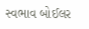સ્વભાવ બોઈલર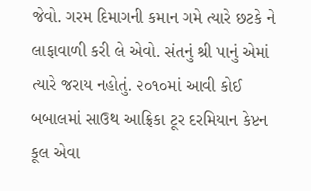જેવો. ગરમ દિમાગની કમાન ગમે ત્યારે છટકે ને લાફાવાળી કરી લે એવો. સંતનું શ્રી પાનું એમાં ત્યારે જરાય નહોતું. ૨૦૧૦માં આવી કોઈ બબાલમાં સાઉથ આફ્રિકા ટૂર દરમિયાન કેપ્ટન કૂલ એવા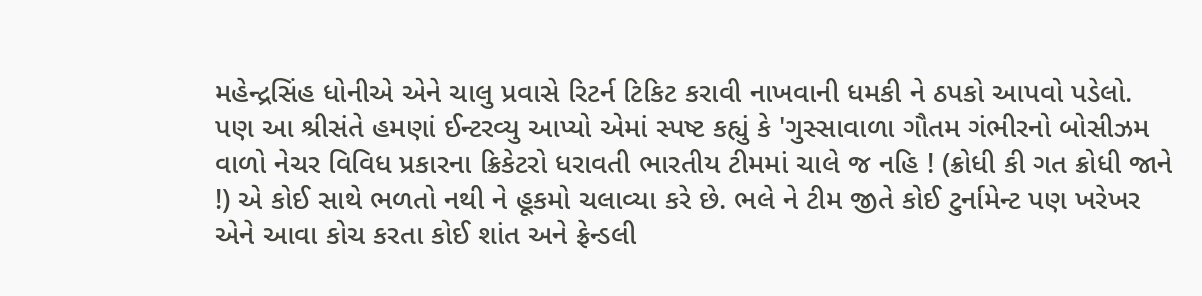મહેન્દ્રસિંહ ધોનીએ એને ચાલુ પ્રવાસે રિટર્ન ટિકિટ કરાવી નાખવાની ધમકી ને ઠપકો આપવો પડેલો. પણ આ શ્રીસંતે હમણાં ઈન્ટરવ્યુ આપ્યો એમાં સ્પષ્ટ કહ્યું કે 'ગુસ્સાવાળા ગૌતમ ગંભીરનો બોસીઝમ વાળો નેચર વિવિધ પ્રકારના ક્રિકેટરો ધરાવતી ભારતીય ટીમમાં ચાલે જ નહિ ! (ક્રોધી કી ગત ક્રોધી જાને !) એ કોઈ સાથે ભળતો નથી ને હૂકમો ચલાવ્યા કરે છે. ભલે ને ટીમ જીતે કોઈ ટુર્નામેન્ટ પણ ખરેખર એને આવા કોચ કરતા કોઈ શાંત અને ફ્રેન્ડલી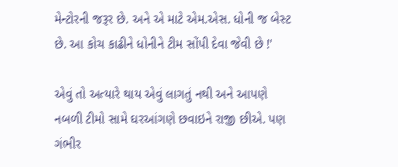મેન્ટોરની જરૂર છે. અને એ માટે એમ.એસ. ધોની જ બેસ્ટ છે. આ કોચ કાઢીને ધોનીને ટીમ સોંપી દેવા જેવી છે !'

એવું તો અત્યારે થાય એવું લાગતું નથી અને આપણે નબળી ટીમો સામે ઘરઆંગણે છવાઇને રાજી છીએ. પણ ગંભીર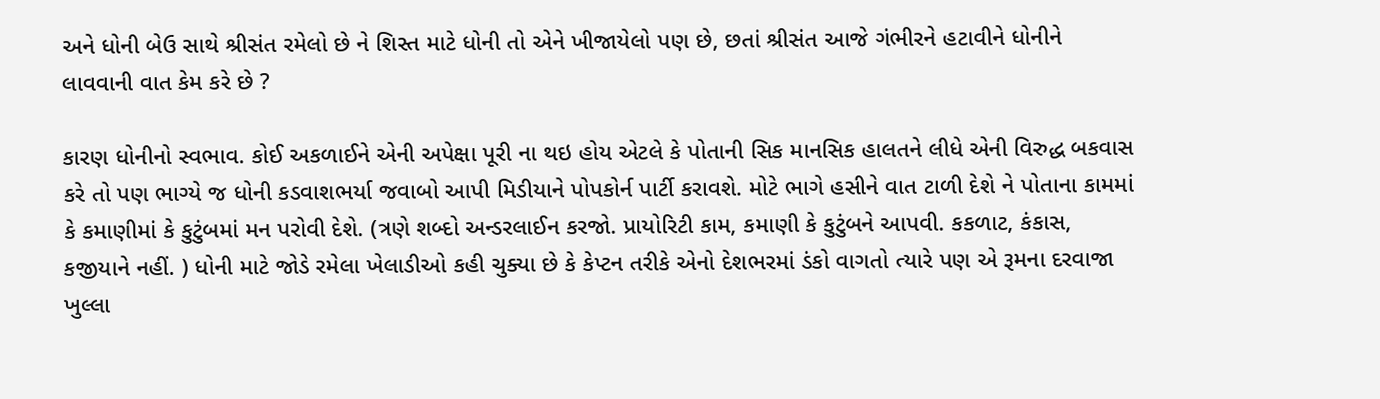અને ધોની બેઉ સાથે શ્રીસંત રમેલો છે ને શિસ્ત માટે ધોની તો એને ખીજાયેલો પણ છે, છતાં શ્રીસંત આજે ગંભીરને હટાવીને ધોનીને લાવવાની વાત કેમ કરે છે ?

કારણ ધોનીનો સ્વભાવ. કોઈ અકળાઈને એની અપેક્ષા પૂરી ના થઇ હોય એટલે કે પોતાની સિક માનસિક હાલતને લીધે એની વિરુદ્ધ બકવાસ કરે તો પણ ભાગ્યે જ ધોની કડવાશભર્યા જવાબો આપી મિડીયાને પોપકોર્ન પાર્ટી કરાવશે. મોટે ભાગે હસીને વાત ટાળી દેશે ને પોતાના કામમાં કે કમાણીમાં કે કુટુંબમાં મન પરોવી દેશે. (ત્રણે શબ્દો અન્ડરલાઈન કરજો. પ્રાયોરિટી કામ, કમાણી કે કુટુંબને આપવી. કકળાટ, કંકાસ, કજીયાને નહીં. ) ધોની માટે જોડે રમેલા ખેલાડીઓ કહી ચુક્યા છે કે કેપ્ટન તરીકે એનો દેશભરમાં ડંકો વાગતો ત્યારે પણ એ રૂમના દરવાજા ખુલ્લા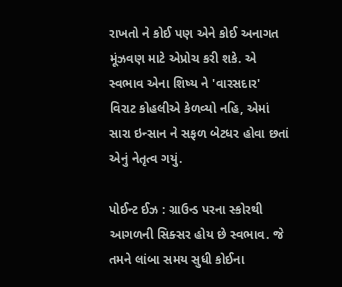રાખતો ને કોઈ પણ એને કોઈ અનાગત મૂંઝવણ માટે એપ્રોચ કરી શકે. એ સ્વભાવ એના શિષ્ય ને 'વારસદાર' વિરાટ કોહલીએ કેળવ્યો નહિ, એમાં સારા ઇન્સાન ને સફળ બેટધર હોવા છતાં એનું નેતૃત્વ ગયું.

પોઈન્ટ ઈઝ : ગ્રાઉન્ડ પરના સ્કોરથી આગળની સિક્સર હોય છે સ્વભાવ. જે તમને લાંબા સમય સુધી કોઈના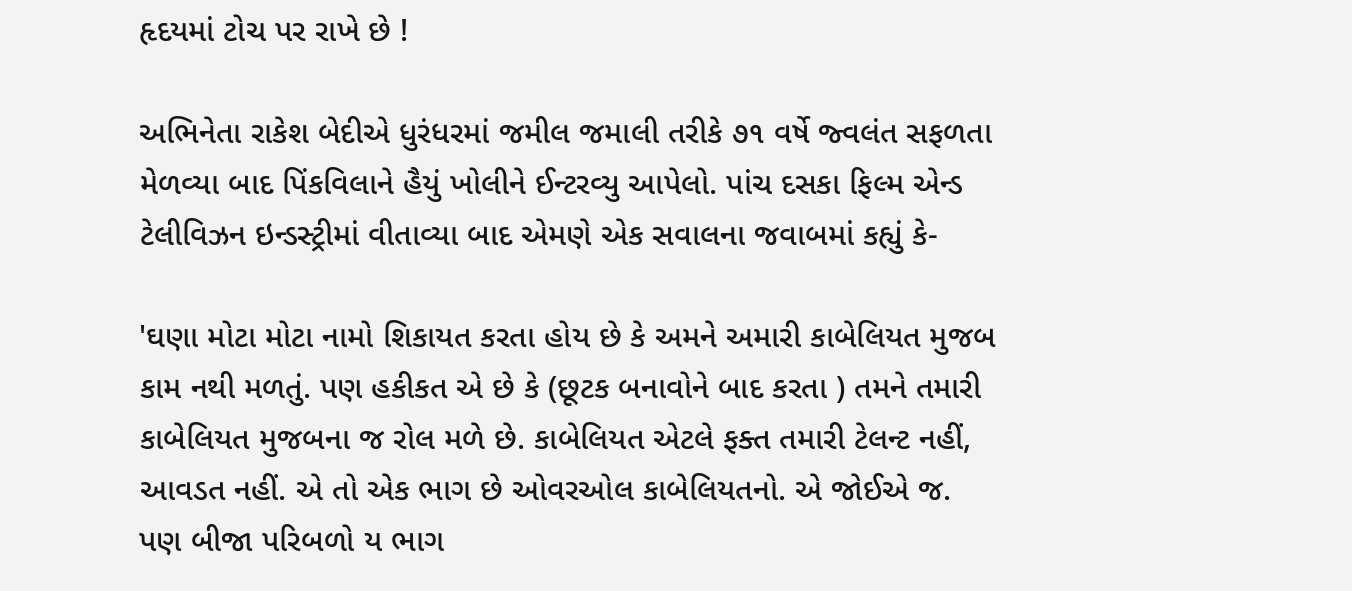હૃદયમાં ટોચ પર રાખે છે !

અભિનેતા રાકેશ બેદીએ ધુરંધરમાં જમીલ જમાલી તરીકે ૭૧ વર્ષે જ્વલંત સફળતા મેળવ્યા બાદ પિંકવિલાને હૈયું ખોલીને ઈન્ટરવ્યુ આપેલો. પાંચ દસકા ફિલ્મ એન્ડ ટેલીવિઝન ઇન્ડસ્ટ્રીમાં વીતાવ્યા બાદ એમણે એક સવાલના જવાબમાં કહ્યું કે-

'ઘણા મોટા મોટા નામો શિકાયત કરતા હોય છે કે અમને અમારી કાબેલિયત મુજબ કામ નથી મળતું. પણ હકીકત એ છે કે (છૂટક બનાવોને બાદ કરતા ) તમને તમારી કાબેલિયત મુજબના જ રોલ મળે છે. કાબેલિયત એટલે ફક્ત તમારી ટેલન્ટ નહીં, આવડત નહીં. એ તો એક ભાગ છે ઓવરઓલ કાબેલિયતનો. એ જોઈએ જ. પણ બીજા પરિબળો ય ભાગ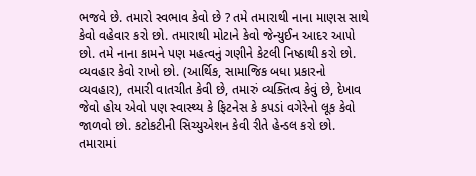ભજવે છે. તમારો સ્વભાવ કેવો છે ? તમે તમારાથી નાના માણસ સાથે કેવો વહેવાર કરો છો. તમારાથી મોટાને કેવો જેન્યુઈન આદર આપો છો. તમે નાના કામને પણ મહત્વનું ગણીને કેટલી નિષ્ઠાથી કરો છો. વ્યવહાર કેવો રાખો છો. (આર્થિક, સામાજિક બધા પ્રકારનો વ્યવહાર), તમારી વાતચીત કેવી છે, તમારું વ્યક્તિત્વ કેવું છે, દેખાવ જેવો હોય એવો પણ સ્વાસ્થ્ય કે ફિટનેસ કે કપડાં વગેરેનો લૂક કેવો જાળવો છો. કટોકટીની સિચ્યુએશન કેવી રીતે હેન્ડલ કરો છો. તમારામાં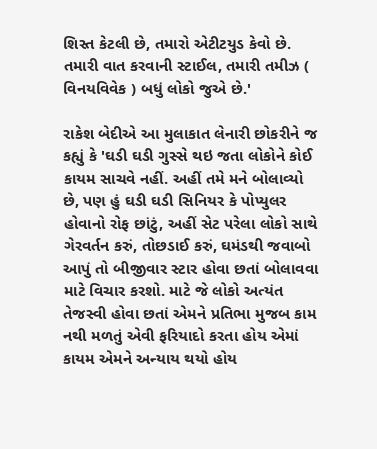શિસ્ત કેટલી છે, તમારો એટીટયુડ કેવો છે. તમારી વાત કરવાની સ્ટાઈલ, તમારી તમીઝ ( વિનયવિવેક ) બધું લોકો જુએ છે.'

રાકેશ બેદીએ આ મુલાકાત લેનારી છોકરીને જ કહ્યું કે 'ઘડી ઘડી ગુસ્સે થઇ જતા લોકોને કોઈ કાયમ સાચવે નહીં. અહીં તમે મને બોલાવ્યો છે, પણ હું ઘડી ઘડી સિનિયર કે પોપ્યુલર હોવાનો રોફ છાંટું, અહીં સેટ પરેલા લોકો સાથે ગેરવર્તન કરું, તોછડાઈ કરું, ઘમંડથી જવાબો આપું તો બીજીવાર સ્ટાર હોવા છતાં બોલાવવા માટે વિચાર કરશો. માટે જે લોકો અત્યંત તેજસ્વી હોવા છતાં એમને પ્રતિભા મુજબ કામ નથી મળતું એવી ફરિયાદો કરતા હોય એમાં કાયમ એમને અન્યાય થયો હોય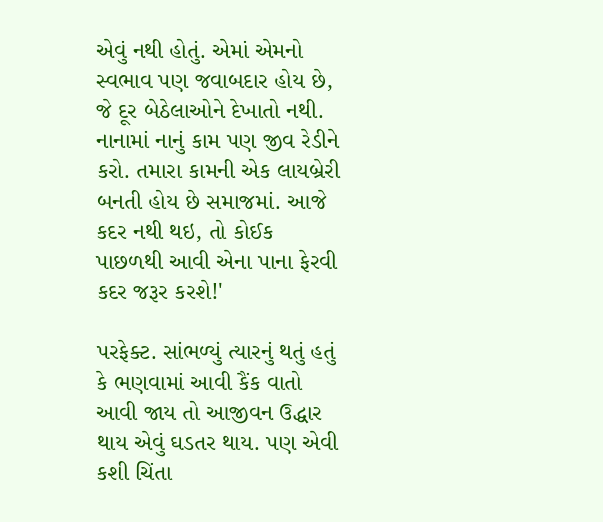એવું નથી હોતું. એમાં એમનો સ્વભાવ પણ જવાબદાર હોય છે, જે દૂર બેઠેલાઓને દેખાતો નથી. નાનામાં નાનું કામ પણ જીવ રેડીને કરો. તમારા કામની એક લાયબ્રેરી બનતી હોય છે સમાજમાં. આજે કદર નથી થઇ, તો કોઈક પાછળથી આવી એના પાના ફેરવી કદર જરૂર કરશે!'

પરફેક્ટ. સાંભળ્યું ત્યારનું થતું હતું કે ભણવામાં આવી કૈંક વાતો આવી જાય તો આજીવન ઉદ્ધાર થાય એવું ઘડતર થાય. પણ એવી કશી ચિંતા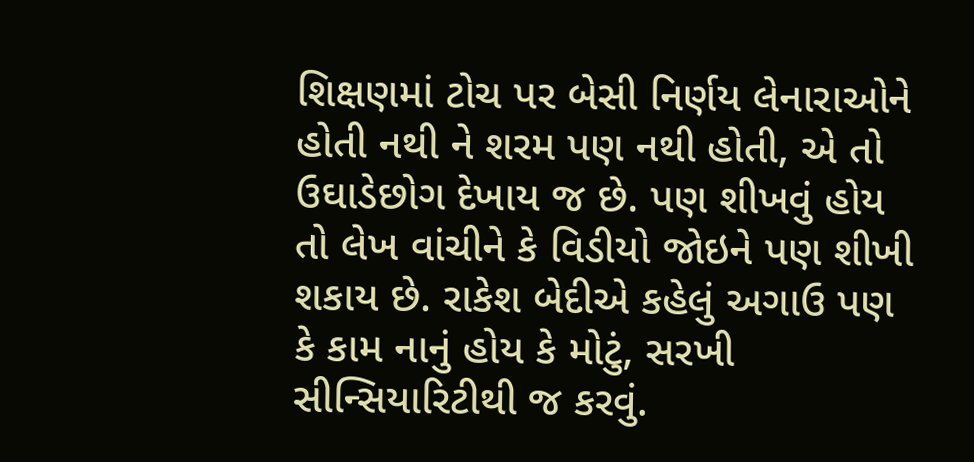શિક્ષણમાં ટોચ પર બેસી નિર્ણય લેનારાઓને હોતી નથી ને શરમ પણ નથી હોતી, એ તો ઉઘાડેછોગ દેખાય જ છે. પણ શીખવું હોય તો લેખ વાંચીને કે વિડીયો જોઇને પણ શીખી શકાય છે. રાકેશ બેદીએ કહેલું અગાઉ પણ કે કામ નાનું હોય કે મોટું, સરખી સીન્સિયારિટીથી જ કરવું.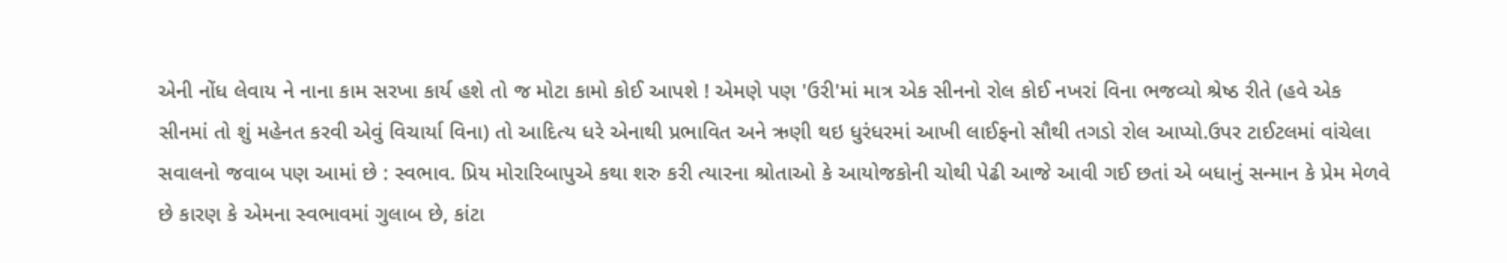એની નોંધ લેવાય ને નાના કામ સરખા કાર્ય હશે તો જ મોટા કામો કોઈ આપશે ! એમણે પણ 'ઉરી'માં માત્ર એક સીનનો રોલ કોઈ નખરાં વિના ભજવ્યો શ્રેષ્ઠ રીતે (હવે એક સીનમાં તો શું મહેનત કરવી એવું વિચાર્યા વિના) તો આદિત્ય ધરે એનાથી પ્રભાવિત અને ઋણી થઇ ધુરંધરમાં આખી લાઈફનો સૌથી તગડો રોલ આપ્યો.ઉપર ટાઈટલમાં વાંચેલા સવાલનો જવાબ પણ આમાં છે : સ્વભાવ. પ્રિય મોરારિબાપુએ કથા શરુ કરી ત્યારના શ્રોતાઓ કે આયોજકોની ચોથી પેઢી આજે આવી ગઈ છતાં એ બધાનું સન્માન કે પ્રેમ મેળવે છે કારણ કે એમના સ્વભાવમાં ગુલાબ છે, કાંટા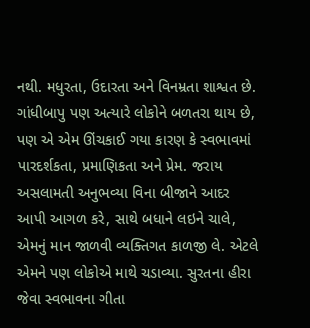નથી. મધુરતા, ઉદારતા અને વિનમ્રતા શાશ્વત છે. ગાંધીબાપુ પણ અત્યારે લોકોને બળતરા થાય છે, પણ એ એમ ઊંચકાઈ ગયા કારણ કે સ્વભાવમાં પારદર્શકતા, પ્રમાણિકતા અને પ્રેમ. જરાય અસલામતી અનુભવ્યા વિના બીજાને આદર આપી આગળ કરે, સાથે બધાને લઇને ચાલે, એમનું માન જાળવી વ્યક્તિગત કાળજી લે. એટલે એમને પણ લોકોએ માથે ચડાવ્યા. સુરતના હીરા જેવા સ્વભાવના ગીતા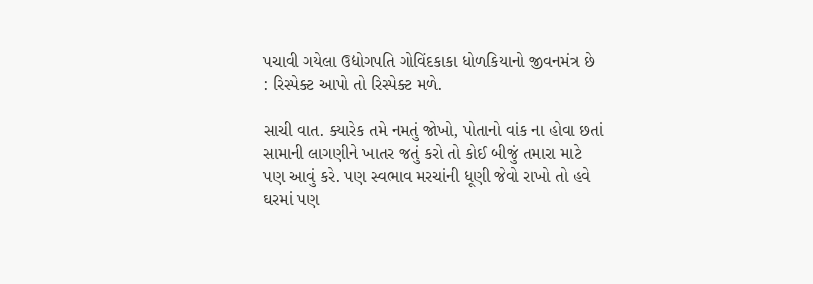પચાવી ગયેલા ઉદ્યોગપતિ ગોવિંદકાકા ધોળકિયાનો જીવનમંત્ર છે  : રિસ્પેક્ટ આપો તો રિસ્પેક્ટ મળે.

સાચી વાત. ક્યારેક તમે નમતું જોખો, પોતાનો વાંક ના હોવા છતાં સામાની લાગણીને ખાતર જતું કરો તો કોઈ બીજું તમારા માટે પણ આવું કરે. પણ સ્વભાવ મરચાંની ધૂણી જેવો રાખો તો હવે ઘરમાં પણ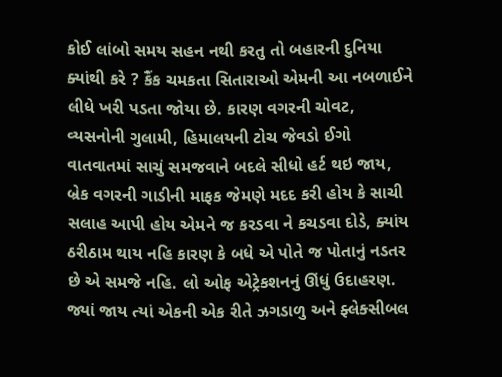કોઈ લાંબો સમય સહન નથી કરતુ તો બહારની દુનિયા ક્યાંથી કરે ? કૈંક ચમકતા સિતારાઓ એમની આ નબળાઈને લીધે ખરી પડતા જોયા છે. કારણ વગરની ચોવટ, વ્યસનોની ગુલામી, હિમાલયની ટોચ જેવડો ઈગો વાતવાતમાં સાચું સમજવાને બદલે સીધો હર્ટ થઇ જાય, બ્રેક વગરની ગાડીની માફક જેમણે મદદ કરી હોય કે સાચી સલાહ આપી હોય એમને જ કરડવા ને કચડવા દોડે, ક્યાંય ઠરીઠામ થાય નહિ કારણ કે બધે એ પોતે જ પોતાનું નડતર છે એ સમજે નહિ. લો ઓફ એટ્રેકશનનું ઊંધું ઉદાહરણ. જ્યાં જાય ત્યાં એકની એક રીતે ઝગડાળુ અને ફ્લેક્સીબલ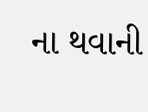ના થવાની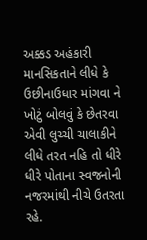અક્કડ અહંકારી માનસિકતાને લીધે કે ઉછીનાઉધાર માંગવા ને ખોટું બોલવું કે છેતરવા એવી લુચ્ચી ચાલાકીને લીધે તરત નહિ તો ધીરે ધીરે પોતાના સ્વજનોની નજરમાંથી નીચે ઉતરતા રહે.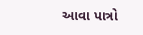આવા પાત્રો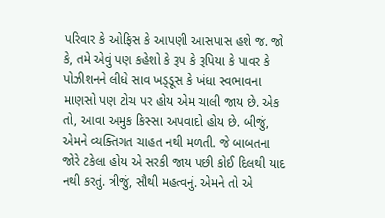પરિવાર કે ઓફિસ કે આપણી આસપાસ હશે જ. જો કે, તમે એવું પણ કહેશો કે રૂપ કે રૂપિયા કે પાવર કે પોઝીશનને લીધે સાવ ખડ્ડૂસ કે ખંધા સ્વભાવના માણસો પણ ટોચ પર હોય એમ ચાલી જાય છે. એક તો, આવા અમુક કિસ્સા અપવાદો હોય છે. બીજું, એમને વ્યક્તિગત ચાહત નથી મળતી. જે બાબતના જોરે ટકેલા હોય એ સરકી જાય પછી કોઈ દિલથી યાદ નથી કરતું. ત્રીજું, સૌથી મહત્વનું. એમને તો એ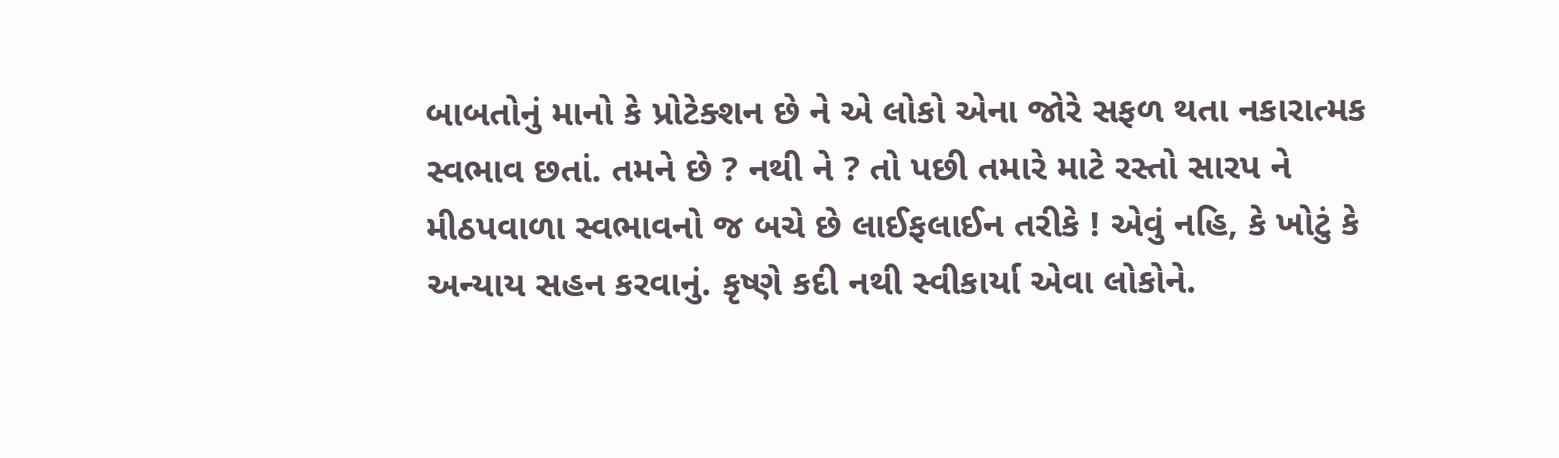બાબતોનું માનો કે પ્રોટેક્શન છે ને એ લોકો એના જોરે સફળ થતા નકારાત્મક સ્વભાવ છતાં. તમને છે ? નથી ને ? તો પછી તમારે માટે રસ્તો સારપ ને મીઠપવાળા સ્વભાવનો જ બચે છે લાઈફલાઈન તરીકે ! એવું નહિ, કે ખોટું કે અન્યાય સહન કરવાનું. કૃષ્ણે કદી નથી સ્વીકાર્યા એવા લોકોને.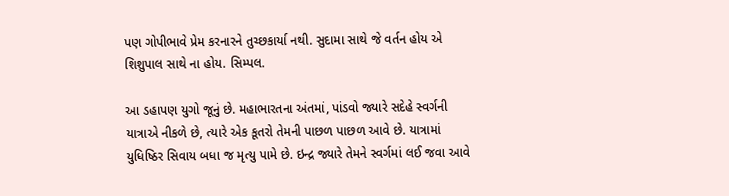પણ ગોપીભાવે પ્રેમ કરનારને તુચ્છકાર્યા નથી. સુદામા સાથે જે વર્તન હોય એ શિશુપાલ સાથે ના હોય. સિમ્પલ.

આ ડહાપણ યુગો જૂનું છે. મહાભારતના અંતમાં, પાંડવો જ્યારે સદેહે સ્વર્ગની યાત્રાએ નીકળે છે, ત્યારે એક કૂતરો તેમની પાછળ પાછળ આવે છે. યાત્રામાં યુધિષ્ઠિર સિવાય બધા જ મૃત્યુ પામે છે. ઇન્દ્ર જ્યારે તેમને સ્વર્ગમાં લઈ જવા આવે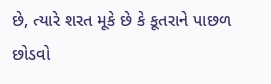છે, ત્યારે શરત મૂકે છે કે કૂતરાને પાછળ છોડવો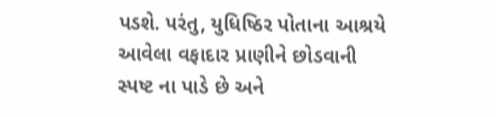પડશે. પરંતુ, યુધિષ્ઠિર પોતાના આશ્રયે આવેલા વફાદાર પ્રાણીને છોડવાની સ્પષ્ટ ના પાડે છે અને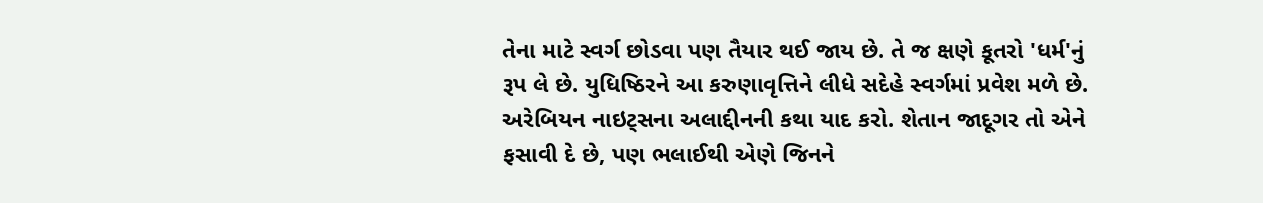તેના માટે સ્વર્ગ છોડવા પણ તૈયાર થઈ જાય છે. તે જ ક્ષણે કૂતરો 'ધર્મ'નું રૂપ લે છે. યુધિષ્ઠિરને આ કરુણાવૃત્તિને લીધે સદેહે સ્વર્ગમાં પ્રવેશ મળે છે. અરેબિયન નાઇટ્સના અલાદ્દીનની કથા યાદ કરો. શેતાન જાદૂગર તો એને ફસાવી દે છે, પણ ભલાઈથી એણે જિનને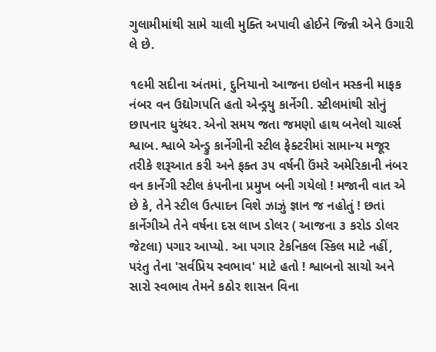ગુલામીમાંથી સામે ચાલી મુક્તિ અપાવી હોઈને જિન્ની એને ઉગારી લે છે.

૧૯મી સદીના અંતમાં, દુનિયાનો આજના ઇલોન મસ્કની માફક નંબર વન ઉદ્યોગપતિ હતો એન્ડ્રયુ કાર્નેગી. સ્ટીલમાંથી સોનું છાપનાર ધુરંધર. એનો સમય જતા જમણો હાથ બનેલો ચાર્લ્સ શ્વાબ. શ્વાબે એન્ડ્રુ કાર્નેગીની સ્ટીલ ફેક્ટરીમાં સામાન્ય મજૂર તરીકે શરૂઆત કરી અને ફક્ત ૩૫ વર્ષની ઉંમરે અમેરિકાની નંબર વન કાર્નેગી સ્ટીલ કંપનીના પ્રમુખ બની ગયેલો ! મજાની વાત એ છે કે, તેને સ્ટીલ ઉત્પાદન વિશે ઝાઝું જ્ઞાન જ નહોતું ! છતાં કાર્નેગીએ તેને વર્ષના દસ લાખ ડોલર ( આજના ૩ કરોડ ડોલર જેટલા) પગાર આપ્યો. આ પગાર ટેકનિકલ સ્કિલ માટે નહીં, પરંતુ તેના 'સર્વપ્રિય સ્વભાવ' માટે હતો ! શ્વાબનો સાચો અને સારો સ્વભાવ તેમને કઠોર શાસન વિના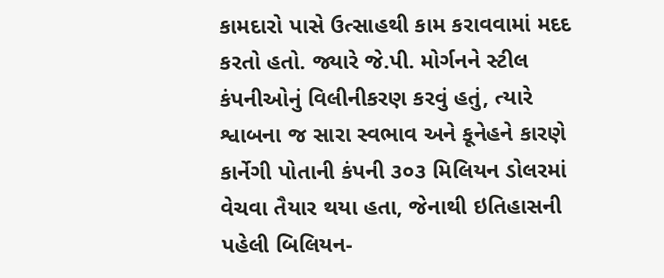કામદારો પાસે ઉત્સાહથી કામ કરાવવામાં મદદ કરતો હતો. જ્યારે જે.પી. મોર્ગનને સ્ટીલ કંપનીઓનું વિલીનીકરણ કરવું હતું, ત્યારે શ્વાબના જ સારા સ્વભાવ અને કૂનેહને કારણે કાર્નેગી પોતાની કંપની ૩૦૩ મિલિયન ડોલરમાં વેચવા તૈયાર થયા હતા, જેનાથી ઇતિહાસની પહેલી બિલિયન-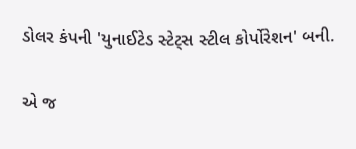ડોલર કંપની 'યુનાઈટેડ સ્ટેટ્સ સ્ટીલ કોર્પોરેશન' બની.

એ જ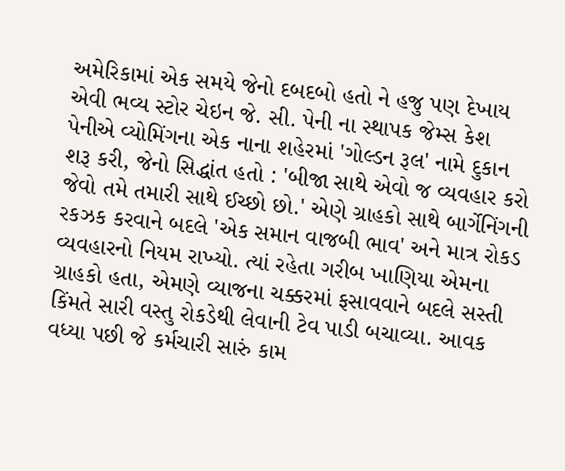અમેરિકામાં એક સમયે જેનો દબદબો હતો ને હજુ પણ દેખાય એવી ભવ્ય સ્ટોર ચેઇન જે. સી. પેની ના સ્થાપક જેમ્સ કેશ પેનીએ વ્યોમિંગના એક નાના શહેરમાં 'ગોલ્ડન રૂલ' નામે દુકાન શરૂ કરી, જેનો સિદ્ધાંત હતો : 'બીજા સાથે એવો જ વ્યવહાર કરો જેવો તમે તમારી સાથે ઈચ્છો છો.' એણે ગ્રાહકો સાથે બાર્ગેનિંગની રકઝક કરવાને બદલે 'એક સમાન વાજબી ભાવ' અને માત્ર રોકડ વ્યવહારનો નિયમ રાખ્યો. ત્યાં રહેતા ગરીબ ખાણિયા એમના ગ્રાહકો હતા, એમણે વ્યાજના ચક્કરમાં ફસાવવાને બદલે સસ્તી કિંમતે સારી વસ્તુ રોકડેથી લેવાની ટેવ પાડી બચાવ્યા. આવક વધ્યા પછી જે કર્મચારી સારું કામ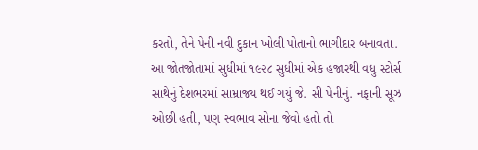કરતો, તેને પેની નવી દુકાન ખોલી પોતાનો ભાગીદાર બનાવતા. આ જોતજોતામાં સુધીમાં ૧૯૨૮ સુધીમાં એક હજારથી વધુ સ્ટોર્સ સાથેનું દેશભરમાં સામ્રાજ્ય થઈ ગયું જે. સી પેનીનું. નફાની સૂઝ ઓછી હતી, પણ સ્વભાવ સોના જેવો હતો તો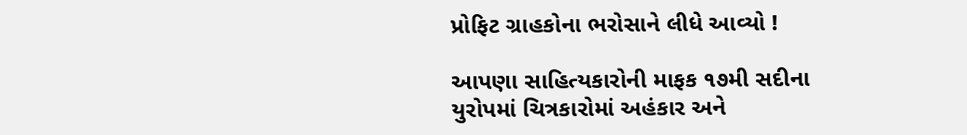પ્રોફિટ ગ્રાહકોના ભરોસાને લીધે આવ્યો !

આપણા સાહિત્યકારોની માફક ૧૭મી સદીના યુરોપમાં ચિત્રકારોમાં અહંકાર અને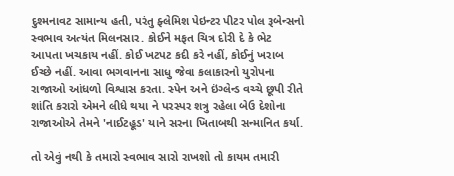દુશ્મનાવટ સામાન્ય હતી, પરંતુ ફ્લેમિશ પેઇન્ટર પીટર પોલ રૂબેન્સનો સ્વભાવ અત્યંત મિલનસાર. કોઈને મફત ચિત્ર દોરી દે કે ભેટ આપતા ખચકાય નહીં. કોઈ ખટપટ કદી કરે નહીં, કોઈનું ખરાબ ઈચ્છે નહીં. આવા ભગવાનના સાધુ જેવા કલાકારનો યુરોપના રાજાઓ આંધળો વિશ્વાસ કરતા. સ્પેન અને ઇંગ્લેન્ડ વચ્ચે છૂપી રીતે શાંતિ કરારો એમને લીધે થયા ને પરસ્પર શત્રુ રહેલા બેઉ દેશોના રાજાઓએ તેમને 'નાઈટહૂડ' યાને સરના ખિતાબથી સન્માનિત કર્યા.

તો એવું નથી કે તમારો સ્વભાવ સારો રાખશો તો કાયમ તમારી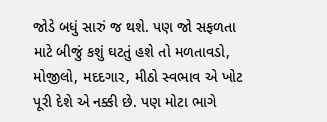જોડે બધું સારું જ થશે. પણ જો સફળતા માટે બીજું કશું ઘટતું હશે તો મળતાવડો, મોજીલો, મદદગાર, મીઠો સ્વભાવ એ ખોટ પૂરી દેશે એ નક્કી છે. પણ મોટા ભાગે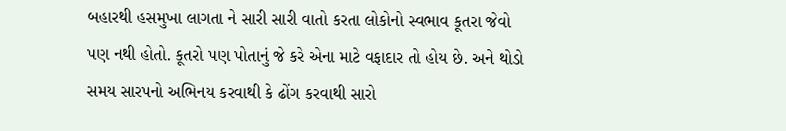બહારથી હસમુખા લાગતા ને સારી સારી વાતો કરતા લોકોનો સ્વભાવ કૂતરા જેવો પણ નથી હોતો. કૂતરો પણ પોતાનું જે કરે એના માટે વફાદાર તો હોય છે. અને થોડો સમય સારપનો અભિનય કરવાથી કે ઢોંગ કરવાથી સારો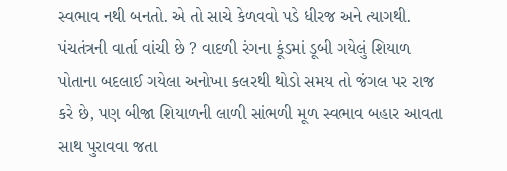સ્વભાવ નથી બનતો. એ તો સાચે કેળવવો પડે ધીરજ અને ત્યાગથી. પંચતંત્રની વાર્તા વાંચી છે ? વાદળી રંગના કૂંડમાં ડૂબી ગયેલું શિયાળ પોતાના બદલાઈ ગયેલા અનોખા કલરથી થોડો સમય તો જંગલ પર રાજ કરે છે, પણ બીજા શિયાળની લાળી સાંભળી મૂળ સ્વભાવ બહાર આવતા સાથ પુરાવવા જતા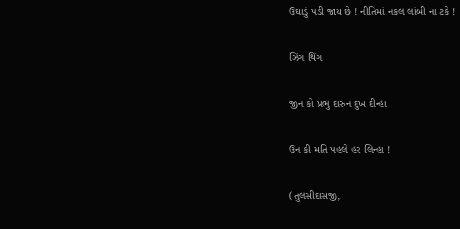ઉઘાડું પડી જાય છે ! નીતિમાં નકલ લાંબી ના ટકે !

ઝિંગ થિંગ

જીન કો પ્રભુ દારુન દુખ દીન્હા

ઉન કી મતિ પહલે હર લિન્હા !

(તુલસીદાસજી,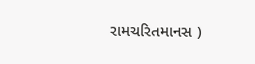રામચરિતમાનસ )